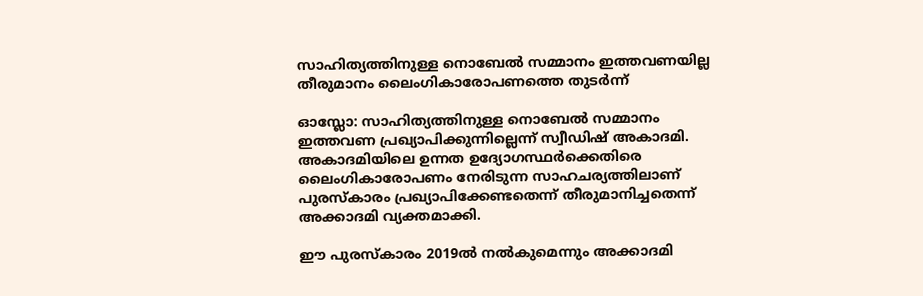സാഹിത്യത്തിനുള്ള നൊബേല്‍ സമ്മാനം ഇത്തവണയില്ല തീരുമാനം ലൈംഗികാരോപണത്തെ തുടര്‍ന്ന്

ഓസ്ലോ: സാഹിത്യത്തിനുള്ള നൊബേല്‍ സമ്മാനം ഇത്തവണ പ്രഖ്യാപിക്കുന്നില്ലെന്ന് സ്വീഡിഷ് അകാദമി. അകാദമിയിലെ ഉന്നത ഉദ്യോഗസ്ഥര്‍ക്കെതിരെ ലൈംഗികാരോപണം നേരിടുന്ന സാഹചര്യത്തിലാണ് പുരസ്കാരം പ്രഖ്യാപിക്കേണ്ടതെന്ന് തീരുമാനിച്ചതെന്ന് അക്കാദമി വ്യക്തമാക്കി.

ഈ പുരസ്കാരം 2019ല്‍ നല്‍കുമെന്നും അക്കാദമി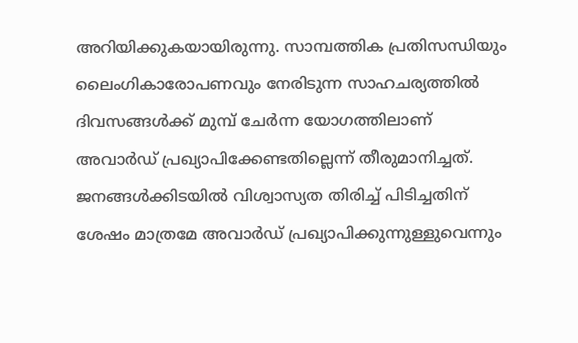അറിയിക്കുകയായിരുന്നു. സാമ്പത്തിക പ്രതിസന്ധിയും ലൈംഗികാരോപണവും നേരിടുന്ന സാഹചര്യത്തില്‍ ദിവസങ്ങള്‍ക്ക് മുമ്പ് ചേര്‍ന്ന യോഗത്തിലാണ് അവാര്‍ഡ് പ്രഖ്യാപിക്കേണ്ടതില്ലെന്ന് തീരുമാനിച്ചത്. ജനങ്ങള്‍ക്കിടയില്‍ വിശ്വാസ്യത തിരിച്ച് പിടിച്ചതിന് ശേഷം മാത്രമേ അവാര്‍ഡ് പ്രഖ്യാപിക്കുന്നുള്ളുവെന്നും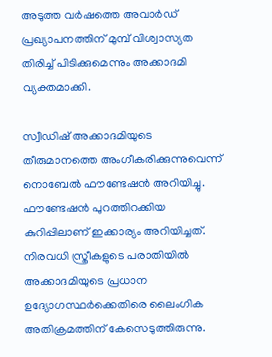അടുത്ത വര്‍ഷത്തെ അവാര്‍ഡ് പ്രഖ്യാപനത്തിന് മുമ്പ് വിശ്വാസ്യത തിരിച്ച് പിടിക്കുമെന്നും അക്കാദമി വ്യക്തമാക്കി.

സ്വീഡിഷ് അക്കാദമിയുടെ തീരുമാനത്തെ അംഗീകരിക്കുന്നുവെന്ന് നൊബേല്‍ ഫൗണ്ടേഷന്‍ അറിയിച്ചു. ഫൗണ്ടേഷന്‍ പുറത്തിറക്കിയ കുറിപ്പിലാണ് ഇക്കാര്യം അറിയിച്ചത്. നിരവധി സ്ത്രീകളുടെ പരാതിയിൽ അക്കാദമിയുടെ പ്രധാന ഉദ്യോഗസ്ഥർക്കെതിരെ ലൈംഗിക അതിക്രമത്തിന് കേസെടുത്തിരുന്നു.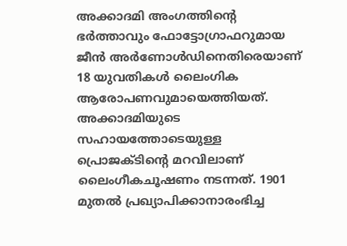അക്കാദമി അംഗത്തിന്റെ ഭര്‍ത്താവും ഫോട്ടോഗ്രാഫറുമായ ജീൻ അര്‍ണോൾഡിനെതിരെയാണ് 18 യുവതികൾ ലൈംഗിക ആരോപണവുമായെത്തിയത്. അക്കാദമിയുടെ സഹായത്തോടെയുള്ള പ്രൊജക്ടിന്റെ മറവിലാണ് ലൈംഗീകചൂഷണം നടന്നത്. 1901 മുതൽ പ്രഖ്യാപിക്കാനാരംഭിച്ച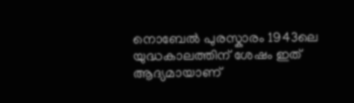നൊബേൽ പുരസ്കാരം 1943ലെ യുദ്ധകാലത്തിന് ശേഷം ഇത് ആദ്യമായാണ്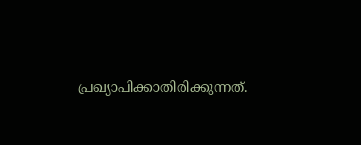പ്രഖ്യാപിക്കാതിരിക്കുന്നത്.